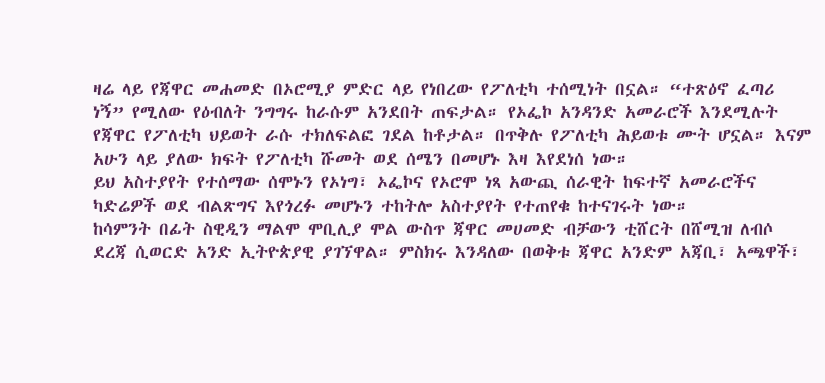ዛሬ ላይ የጃዋር መሐመድ በኦሮሚያ ምድር ላይ የነበረው የፖለቲካ ተሰሚነት በኗል። “ተጽዕኖ ፈጣሪ ነኝ” የሚለው የዕብለት ንግግሩ ከራሱም አንደበት ጠፍታል። የኦፌኮ አንዳንድ አመራሮች እንደሚሉት የጃዋር የፖለቲካ ህይወት ራሱ ተክለፍልፎ ገደል ከቶታል። በጥቅሉ የፖለቲካ ሕይወቱ ሙት ሆኗል። እናም አሁን ላይ ያለው ክፍት የፖለቲካ ሹመት ወደ ሰሜን በመሆኑ እዛ እየደነሰ ነው።
ይህ አስተያየት የተሰማው ሰሞኑን የኦነግ፣ ኦፌኮና የኦሮሞ ነጻ አውጪ ሰራዊት ከፍተኛ አመራሮችና ካድሬዎች ወደ ብልጽግና እየጎረፉ መሆኑን ተከትሎ አስተያየት የተጠየቁ ከተናገሩት ነው።
ከሳምንት በፊት ስዊዲን ማልሞ ሞቢሊያ ሞል ውስጥ ጃዋር መሀመድ ብቻውን ቲሸርት በሸሚዝ ለብሶ ደረጃ ሲወርድ አንድ ኢትዮጵያዊ ያገኘዋል። ምስክሩ እንዳለው በወቅቱ ጃዋር አንድም አጃቢ፣ አጫዋች፣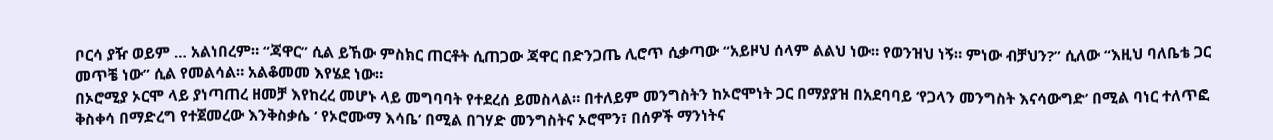ቦርሳ ያዥ ወይም … አልነበረም። “ጃዋር” ሲል ይኸው ምስክር ጠርቶት ሲጠጋው ጃዋር በድንጋጤ ሊሮጥ ሲቃጣው “አይዞህ ሰላም ልልህ ነው። የወንዝህ ነኝ። ምነው ብቻህን?” ሲለው “እዚህ ባለቤቴ ጋር መጥቼ ነው” ሲል የመልሳል። አልቆመመ እየሄደ ነው።
በኦሮሚያ ኦርሞ ላይ ያነጣጠረ ዘመቻ እየከረረ መሆኑ ላይ መግባባት የተደረሰ ይመስላል። በተለይም መንግስትን ከኦሮሞነት ጋር በማያያዝ በአደባባይ ‘የጋላን መንግስት እናሳውግድ’ በሚል ባነር ተለጥፎ ቅስቀሳ በማድረግ የተጀመረው እንቅስቃሴ ‘ የኦሮሙማ እሳቤ’ በሚል በገሃድ መንግስትና ኦሮሞን፣ በሰዎች ማንነትና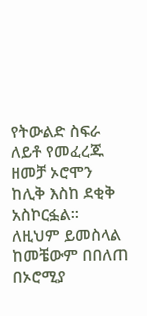የትውልድ ስፍራ ለይቶ የመፈረጁ ዘመቻ ኦሮሞን ከሊቅ እስከ ደቂቅ አስኮርፏል። ለዚህም ይመስላል ከመቼውም በበለጠ በኦሮሚያ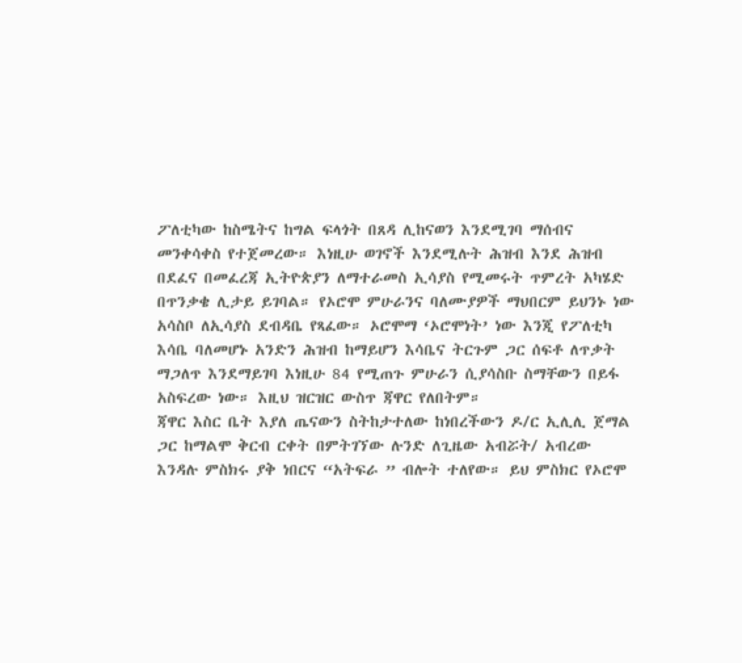ፖለቲካው ከስሜትና ከግል ፍላጎት በጸዳ ሊከናወን እንደሚገባ ማሰብና መንቀሳቀስ የተጀመረው። እነዚሁ ወገኖች እንደሚሉት ሕዝብ እንደ ሕዝብ በደፈና በመፈረጃ ኢትዮጵያን ለማተራመስ ኢሳያስ የሚመሩት ጥምረት አካሄድ በጥንቃቄ ሊታይ ይገባል። የኦሮሞ ምሁራንና ባለሙያዎች ማህበርም ይህንኑ ነው አሳስቦ ለኢሳያስ ደብዳቤ የጻፈው። ኦሮሞማ ‘ኦሮሞነት’ ነው እንጂ የፖለቲካ እሳቤ ባለመሆኑ አንድን ሕዝብ ከማይሆን እሳቤና ትርጉም ጋር ሰፍቶ ለጥቃት ማጋለጥ እንደማይገባ እነዚሁ 84 የሚጠጉ ምሁራን ሲያሳስቡ ስማቸውን በይፋ አስፍረው ነው። እዚህ ዝርዝር ውስጥ ጃዋር የለበትም።
ጃዋር እስር ቤት እያለ ጤናውን ስትከታተለው ከነበረችውን ዶ/ር ኢሊሊ ጀማል ጋር ከማልሞ ቅርብ ርቀት በምትገኘው ሉንድ ለጊዜው አብሯት/ አብረው እንዳሉ ምስክሩ ያቅ ነበርና “አትፍራ ” ብሎት ተለየው። ይህ ምስክር የኦሮሞ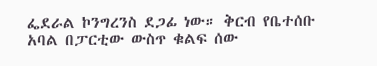ፌደራል ኮንግረንስ ደጋፊ ነው። ቅርብ የቤተሰቡ አባል በፓርቲው ውስጥ ቁልፍ ሰው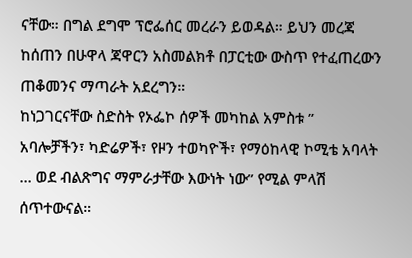ናቸው። በግል ደግሞ ፕሮፌሰር መረራን ይወዳል። ይህን መረጃ ከሰጠን በሁዋላ ጃዋርን አስመልክቶ በፓርቲው ውስጥ የተፈጠረውን ጠቆመንና ማጣራት አደረግን።
ከነጋገርናቸው ስድስት የኦፌኮ ሰዎች መካከል አምስቱ ” አባሎቻችን፣ ካድሬዎች፣ የዞን ተወካዮች፣ የማዕከላዊ ኮሚቴ አባላት … ወደ ብልጽግና ማምራታቸው እውነት ነው” የሚል ምላሽ ሰጥተውናል።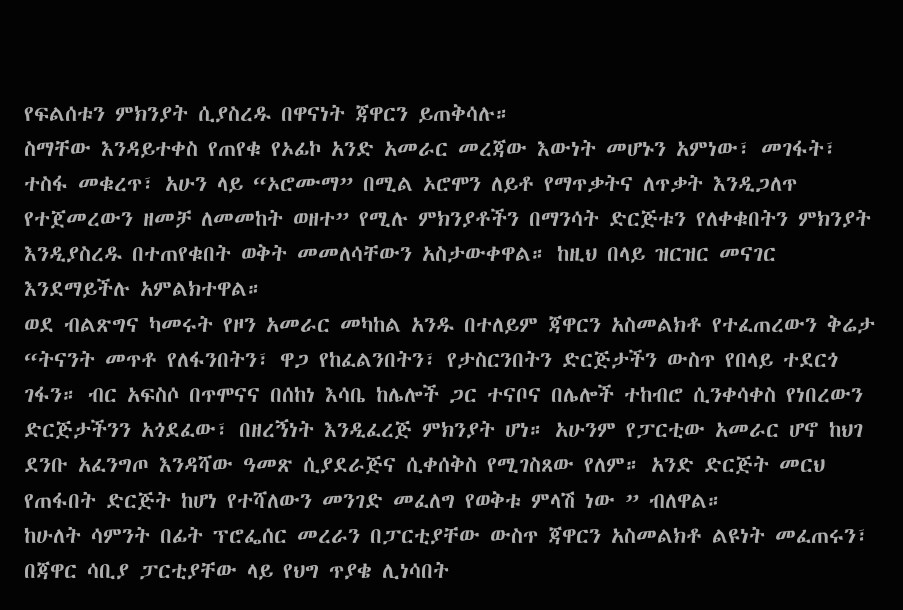የፍልሰቱን ምክንያት ሲያስረዱ በዋናነት ጃዋርን ይጠቅሳሉ።
ስማቸው እንዳይተቀስ የጠየቁ የኦፊኮ አንድ አመራር መረጃው እውነት መሆኑን አምነው፣ መገፋት፣ ተስፋ መቁረጥ፣ አሁን ላይ “ኦሮሙማ” በሚል ኦሮሞን ለይቶ የማጥቃትና ለጥቃት እንዲጋለጥ የተጀመረውን ዘመቻ ለመመከት ወዘተ” የሚሉ ምክንያቶችን በማንሳት ድርጅቱን የለቀቁበትን ምክንያት እንዲያስረዱ በተጠየቁበት ወቅት መመለሳቸውን አስታውቀዋል። ከዚህ በላይ ዝርዝር መናገር እንደማይችሉ አምልክተዋል።
ወደ ብልጽግና ካመሩት የዞን አመራር መካከል አንዱ በተለይም ጃዋርን አስመልክቶ የተፈጠረውን ቅሬታ “ትናንት መጥቶ የለፋንበትን፣ ዋጋ የከፈልንበትን፣ የታስርንበትን ድርጅታችን ውስጥ የበላይ ተደርጎ ገፋን። ብር አፍስሶ በጥሞናና በሰከነ እሳቤ ከሌሎች ጋር ተናቦና በሌሎች ተከብሮ ሲንቀሳቀስ የነበረውን ድርጅታችንን አጎደፈው፣ በዘረኝነት እንዲፈረጅ ምክንያት ሆነ። አሁንም የፓርቲው አመራር ሆኖ ከህገ ደንቡ አፈንግጦ እንዳሻው ዓመጽ ሲያደራጅና ሲቀሰቅስ የሚገስጸው የለም። አንድ ድርጅት መርህ የጠፋበት ድርጅት ከሆነ የተሻለውን መንገድ መፈለግ የወቅቱ ምላሽ ነው ” ብለዋል።
ከሁለት ሳምንት በፊት ፕሮፌሰር መረራን በፓርቲያቸው ውስጥ ጃዋርን አስመልክቶ ልዩነት መፈጠሩን፣ በጃዋር ሳቢያ ፓርቲያቸው ላይ የህግ ጥያቄ ሊነሳበት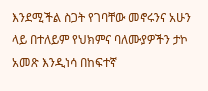እንደሚችል ስጋት የገባቸው መኖሩንና አሁን ላይ በተለይም የህክምና ባለሙያዎችን ታኮ አመጽ እንዲነሳ በከፍተኛ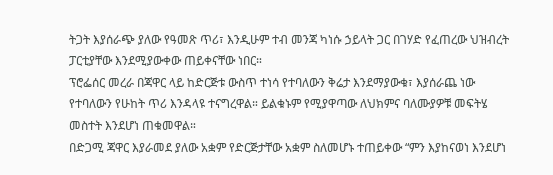ትጋት እያሰራጭ ያለው የዓመጽ ጥሪ፣ እንዲሁም ተብ መንጃ ካነሱ ኃይላት ጋር በገሃድ የፈጠረው ህዝብረት ፓርቲያቸው እንደሚያውቀው ጠይቀናቸው ነበር።
ፕሮፌሰር መረራ በጃዋር ላይ ከድርጅቱ ውስጥ ተነሳ የተባለውን ቅሬታ እንደማያውቁ፣ እያሰራጨ ነው የተባለውን የሁከት ጥሪ እንዳላዩ ተናግረዋል። ይልቁኑም የሚያዋጣው ለህክምና ባለሙያዎቹ መፍትሄ መስተት እንደሆነ ጠቁመዋል።
በድጋሚ ጃዋር እያራመደ ያለው አቋም የድርጅታቸው አቋም ስለመሆኑ ተጠይቀው “ምን እያከናወነ እንደሆነ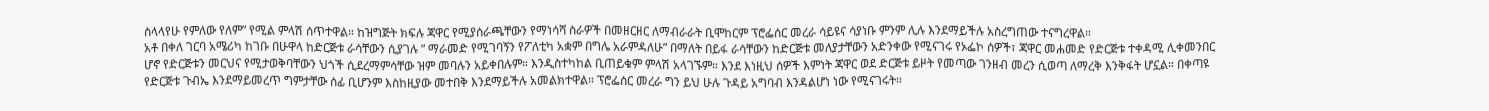ስላላየሁ የምለው የለም” የሚል ምላሽ ሰጥተዋል። ከዝግጅት ክፍሉ ጃዋር የሚያሰራጫቸውን የማነሳሻ ስራዎች በመዘርዘር ለማብራራት ቢሞከርም ፕሮፌሰር መረራ ሳይዩና ሳያነቡ ምንም ሊሉ እንደማይችሉ አስረግጠው ተናግረዋል።
አቶ በቀለ ገርባ አሜሪካ ከገቡ በሁዋላ ከድርጅቱ ራሳቸውን ሲያገሉ ” ማራመድ የሚገባኝን የፖለቲካ አቋም በግሌ አራምዳለሁ” በማለት በይፋ ራሳቸውን ከድርጅቱ መለያታቸውን አድንቀው የሚናገሩ የኦፌኮ ሰዎች፣ ጃዋር መሐመድ የድርጅቱ ተቀዳሚ ሊቀመንበር ሆኖ የድርጅቱን መርህና የሚታወቅባቸውን ህጎች ሲደረማምሳቸው ዝም መባሉን አይቀበሉም። እንዲስተካከል ቢጠይቁም ምላሽ አላገኙም። እንደ እነዚህ ሰዎች እምነት ጃዋር ወደ ድርጅቱ ይዞት የመጣው ገንዘብ መረን ሲወጣ ለማረቅ እንቅፋት ሆኗል። በቀጣዩ የድርጅቱ ጉብኤ እንደማይመረጥ ግምታቸው ሰፊ ቢሆንም እስከዚያው መተበቅ እንደማይችሉ አመልክተዋል። ፕሮፌሰር መረራ ግን ይህ ሁሉ ጉዳይ አግባብ እንዳልሆነ ነው የሚናገሩት።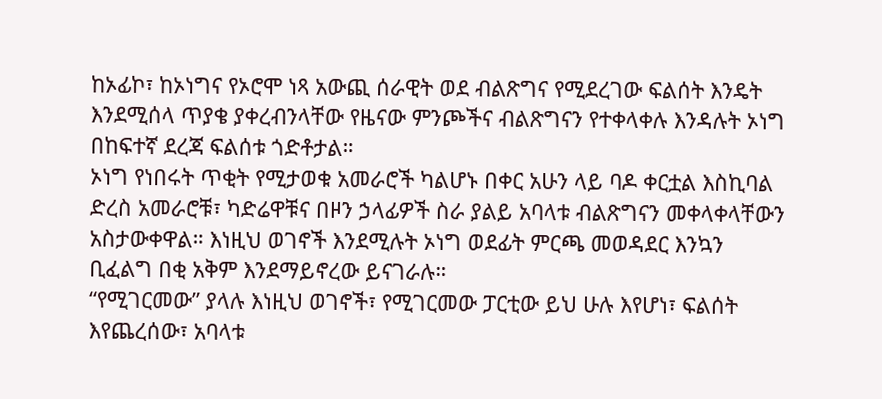ከኦፊኮ፣ ከኦነግና የኦሮሞ ነጻ አውጪ ሰራዊት ወደ ብልጽግና የሚደረገው ፍልሰት እንዴት እንደሚሰላ ጥያቄ ያቀረብንላቸው የዜናው ምንጮችና ብልጽግናን የተቀላቀሉ እንዳሉት ኦነግ በከፍተኛ ደረጃ ፍልሰቱ ጎድቶታል።
ኦነግ የነበሩት ጥቂት የሚታወቁ አመራሮች ካልሆኑ በቀር አሁን ላይ ባዶ ቀርቷል እስኪባል ድረስ አመራሮቹ፣ ካድሬዋቹና በዞን ኃላፊዎች ስራ ያልይ አባላቱ ብልጽግናን መቀላቀላቸውን አስታውቀዋል። እነዚህ ወገኖች እንደሚሉት ኦነግ ወደፊት ምርጫ መወዳደር እንኳን ቢፈልግ በቂ አቅም እንደማይኖረው ይናገራሉ።
“የሚገርመው” ያላሉ እነዚህ ወገኖች፣ የሚገርመው ፓርቲው ይህ ሁሉ እየሆነ፣ ፍልሰት እየጨረሰው፣ አባላቱ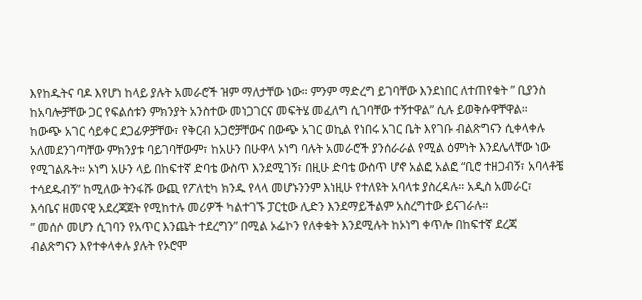እየከዱትና ባዶ እየሆነ ከላይ ያሉት አመራሮች ዝም ማለታቸው ነው። ምንም ማድረግ ይገባቸው እንደነበር ለተጠየቁት ” ቢያንስ ከአባሎቻቸው ጋር የፍልሰቱን ምክንያት አንስተው መነጋገርና መፍትሄ መፈለግ ሲገባቸው ተኝተዋል” ሲሉ ይወቅሱዋቸዋል።
ከውጭ አገር ሳይቀር ደጋፊዎቻቸው፣ የቅርብ አጋሮቻቸውና በውጭ አገር ወኪል የነበሩ አገር ቤት እየገቡ ብልጽግናን ሲቀላቀሉ አለመደንገጣቸው ምክንያቱ ባይገባቸውም፣ ከአሁን በሁዋላ ኦነግ ባሉት አመራሮች ያንሰራራል የሚል ዕምነት እንደሌላቸው ነው የሚገልጹት። ኦነግ አሁን ላይ በከፍተኛ ድባቴ ውስጥ እንደሚገኝ፣ በዚሁ ድባቴ ውስጥ ሆኖ አልፎ አልፎ “ቢሮ ተዘጋብኝ፣ አባላቶቼ ተሳደዱብኝ” ከሚለው ትንፋሹ ውጪ የፖለቲካ ክንዱ የላላ መሆኑንንም እነዚሁ የተለዩት አባላቱ ያስረዳሉ። አዲስ አመራር፣ እሳቤና ዘመናዊ አደረጃጀት የሚከተሉ መሪዎች ካልተገኙ ፓርቲው ሊድን እንደማይችልም አስረግተው ይናገራሉ።
” መሰሶ መሆን ሲገባን የአጥር እንጨት ተደረግን” በሚል ኦፌኮን የለቀቁት እንደሚሉት ከኦነግ ቀጥሎ በከፍተኛ ደረጃ ብልጽግናን እየተቀላቀሉ ያሉት የኦሮሞ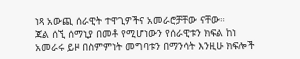ነጻ አውጪ ሰራዊት ተዋጊዎችና አመራሮቻቸው ናቸው።
ጃል ሰኚ ሰማኒያ በመቶ የሚሆነውን የሰራዊቱን ክፍል ከነ አመራሩ ይዞ በስምምነት መግባቱን በማንሳት እንዚሁ ክፍሎች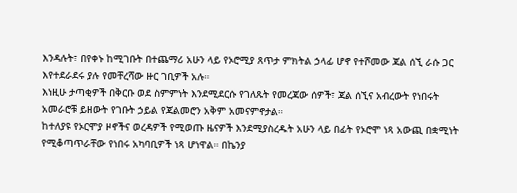እንዳሉት፣ በየቀኑ ከሚገቡት በተጨማሪ አሁን ላይ የኦሮሚያ ጸጥታ ምክትል ኃላፊ ሆኖ የተሾመው ጃል ሰኚ ራሱ ጋር እየተደራደሩ ያሉ የመቸረሻው ዙር ገቢዎች አሉ።
እነዚሁ ታጣቂዎች በቅርቡ ወደ ስምምነት እንደሚደርሱ የገለጹት የመረጃው ሰዎች፣ ጃል ሰኚና አብረውት የነበሩት አመራሮቹ ይዘውት የገቡት ኃይል የጃልመሮን አቅም አመናምኖታል።
ከተለያዩ የኦርሞያ ዞኖችና ወረዳዎች የሚወጡ ዜናዎች እንደሚያስረዱት አሁን ላይ በፊት የኦሮሞ ነጻ አውጪ በቋሚነት የሚቆጣጥራቸው የነበሩ አካባቢዎች ነጻ ሆነዋል። በኬንያ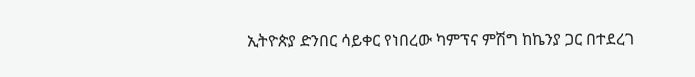ኢትዮጵያ ድንበር ሳይቀር የነበረው ካምፕና ምሽግ ከኬንያ ጋር በተደረገ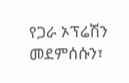የጋራ ኦፕሬሽን መደምሰሱን፣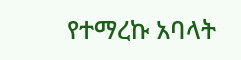የተማረኩ አባላት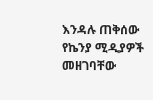እንዳሉ ጠቅሰው የኬንያ ሚዲያዎች መዘገባቸው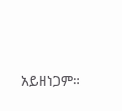አይዘነጋም።